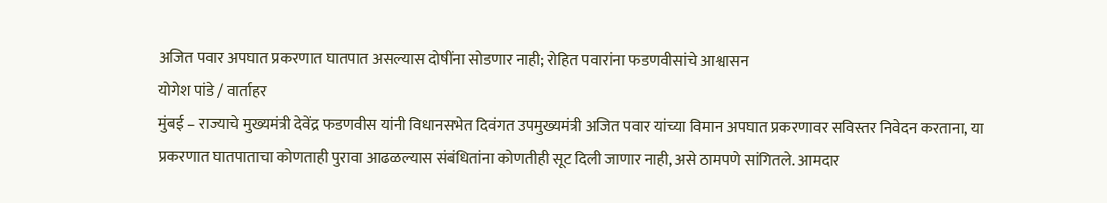अजित पवार अपघात प्रकरणात घातपात असल्यास दोषींना सोडणार नाही; रोहित पवारांना फडणवीसांचे आश्वासन
योगेश पांडे / वार्ताहर
मुंबई – राज्याचे मुख्यमंत्री देवेंद्र फडणवीस यांनी विधानसभेत दिवंगत उपमुख्यमंत्री अजित पवार यांच्या विमान अपघात प्रकरणावर सविस्तर निवेदन करताना, या प्रकरणात घातपाताचा कोणताही पुरावा आढळल्यास संबंधितांना कोणतीही सूट दिली जाणार नाही, असे ठामपणे सांगितले. आमदार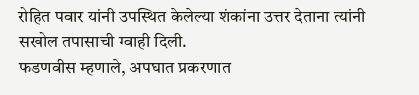रोहित पवार यांनी उपस्थित केलेल्या शंकांना उत्तर देताना त्यांनी सखोल तपासाची ग्वाही दिली.
फडणवीस म्हणाले, अपघात प्रकरणात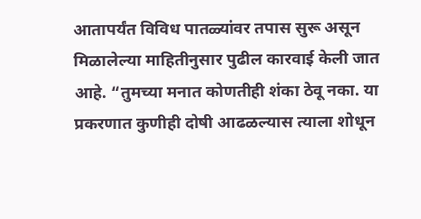आतापर्यंत विविध पातळ्यांवर तपास सुरू असून मिळालेल्या माहितीनुसार पुढील कारवाई केली जात आहे. “तुमच्या मनात कोणतीही शंका ठेवू नका. या प्रकरणात कुणीही दोषी आढळल्यास त्याला शोधून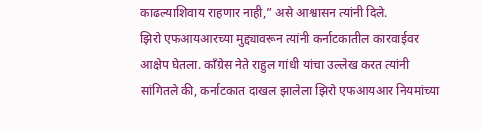काढल्याशिवाय राहणार नाही,” असे आश्वासन त्यांनी दिले.
झिरो एफआयआरच्या मुद्द्यावरून त्यांनी कर्नाटकातील कारवाईवर आक्षेप घेतला. काँग्रेस नेते राहुल गांधी यांचा उल्लेख करत त्यांनी सांगितले की, कर्नाटकात दाखल झालेला झिरो एफआयआर नियमांच्या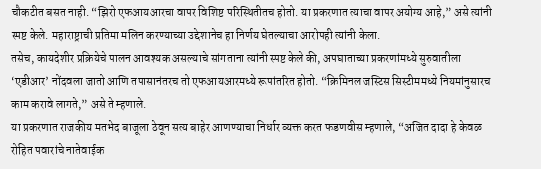चौकटीत बसत नाही. “झिरो एफआयआरचा वापर विशिष्ट परिस्थितीतच होतो. या प्रकरणात त्याचा वापर अयोग्य आहे,” असे त्यांनी स्पष्ट केले. महाराष्ट्राची प्रतिमा मलिन करण्याच्या उद्देशानेच हा निर्णय घेतल्याचा आरोपही त्यांनी केला.
तसेच, कायदेशीर प्रक्रियेचे पालन आवश्यक असल्याचे सांगताना त्यांनी स्पष्ट केले की, अपघाताच्या प्रकरणांमध्ये सुरुवातीला ‘एडीआर’ नोंदवला जातो आणि तपासानंतरच तो एफआयआरमध्ये रूपांतरित होतो. “क्रिमिनल जस्टिस सिस्टीममध्ये नियमांनुसारच काम करावे लागते,” असे ते म्हणाले.
या प्रकरणात राजकीय मतभेद बाजूला ठेवून सत्य बाहेर आणण्याचा निर्धार व्यक्त करत फडणवीस म्हणाले, “अजित दादा हे केवळ रोहित पवारांचे नातेवाईक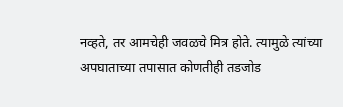नव्हते, तर आमचेही जवळचे मित्र होते. त्यामुळे त्यांच्या अपघाताच्या तपासात कोणतीही तडजोड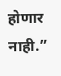होणार नाही.”